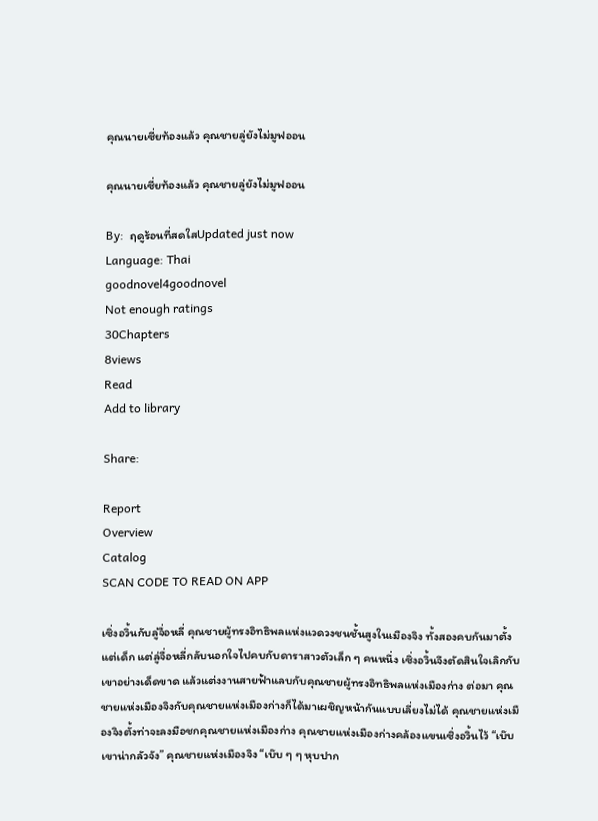คุณนายเซี่ยท้องแล้ว คุณชายลู่ยังไม่มูฟออน

คุณนายเซี่ยท้องแล้ว คุณชายลู่ยังไม่มูฟออน

By:  ฤดูร้อนที่สดใสUpdated just now
Language: Thai
goodnovel4goodnovel
Not enough ratings
30Chapters
8views
Read
Add to library

Share:

Report
Overview
Catalog
SCAN CODE TO READ ON APP

เซิ่งอวิ้นกับลู่จื่อหลี่ คุณชายผู้ทรงอิทธิพลแห่งแวดวงชนชั้นสูงในเมืองจิง ทั้งสองคบกันมาตั้งแต่เด็ก แต่ลู่จื่อหลี่กลับนอกใจไปคบกับดาราสาวตัวเล็ก ๆ คนหนึ่ง เซิ่งอวิ้นจึงตัดสินใจเลิกกับเขาอย่างเด็ดขาด แล้วแต่งงานสายฟ้าแลบกับคุณชายผู้ทรงอิทธิพลแห่งเมืองก่าง ต่อมา คุณชายแห่งเมืองจิงกับคุณชายแห่งเมืองก่างก็ได้มาเผชิญหน้ากันแบบเลี่ยงไม่ได้ คุณชายแห่งเมืองจิงตั้งท่าจะลงมือชกคุณชายแห่งเมืองก่าง คุณชายแห่งเมืองก่างคล้องแขนเซิ่งอวิ้นไว้ “เบ๊บ เขาน่ากลัวจัง” คุณชายแห่งเมืองจิง “เบ๊บ ๆ ๆ หุบปาก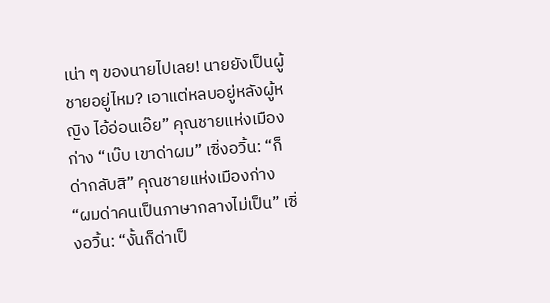เน่า ๆ ของนายไปเลย! นายยังเป็นผู้ชายอยู่ไหม? เอาแต่หลบอยู่หลังผู้หญิง ไอ้อ่อนเอ๊ย” คุณชายแห่งเมืองก่าง “เบ๊บ เขาด่าผม” เซิ่งอวิ้น: “ก็ด่ากลับสิ” คุณชายแห่งเมืองก่าง “ผมด่าคนเป็นภาษากลางไม่เป็น” เซิ่งอวิ้น: “งั้นก็ด่าเป็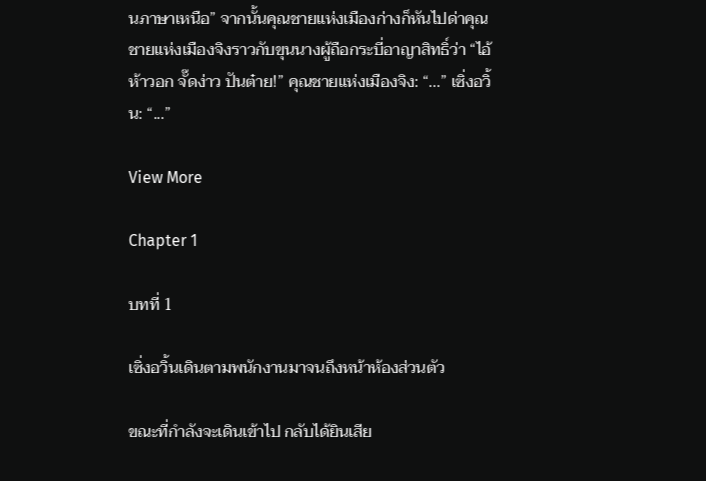นภาษาเหนือ” จากนั้นคุณชายแห่งเมืองก่างก็หันไปด่าคุณชายแห่งเมืองจิงราวกับขุนนางผู้ถือกระบี่อาญาสิทธิ์ว่า “ไอ้ห้าวอก จั๊ดง่าว ปันต๋าย!” คุณชายแห่งเมืองจิง: “...” เซิ่งอวิ้น: “...”

View More

Chapter 1

บทที่ 1

เซิ่งอวิ้นเดินตามพนักงานมาจนถึงหน้าห้องส่วนตัว

ขณะที่กำลังจะเดินเข้าไป กลับได้ยินเสีย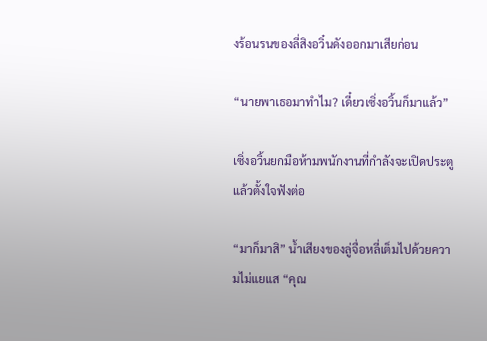งร้อนรนของลี่สิงอวิ๋นดังออกมาเสียก่อน

“นายพาเธอมาทำไม? เดี๋ยวเซิ่งอวิ้นก็มาแล้ว”

เซิ่งอวิ้นยกมือห้ามพนักงานที่กำลังจะเปิดประตู แล้วตั้งใจฟังต่อ

“มาก็มาสิ” น้ำเสียงของลู่จื่อหลี่เต็มไปด้วยความไม่แยแส “คุณ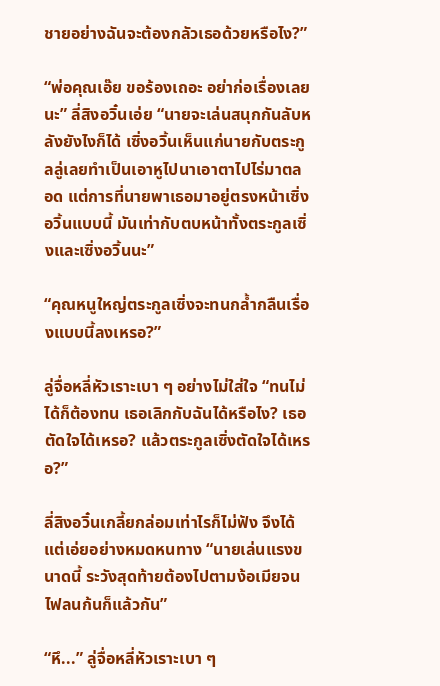ชายอย่างฉันจะต้องกลัวเธอด้วยหรือไง?”

“พ่อคุณเอ๊ย ขอร้องเถอะ อย่าก่อเรื่องเลยนะ” ลี่สิงอวิ๋นเอ่ย “นายจะเล่นสนุกกันลับหลังยังไงก็ได้ เซิ่งอวิ้นเห็นแก่นายกับตระกูลลู่เลยทำเป็นเอาหูไปนาเอาตาไปไร่มาตลอด แต่การที่นายพาเธอมาอยู่ตรงหน้าเซิ่งอวิ้นแบบนี้ มันเท่ากับตบหน้าทั้งตระกูลเซิ่งและเซิ่งอวิ้นนะ”

“คุณหนูใหญ่ตระกูลเซิ่งจะทนกล้ำกลืนเรื่องแบบนี้ลงเหรอ?”

ลู่จื่อหลี่หัวเราะเบา ๆ อย่างไม่ใส่ใจ “ทนไม่ได้ก็ต้องทน เธอเลิกกับฉันได้หรือไง? เธอตัดใจได้เหรอ? แล้วตระกูลเซิ่งตัดใจได้เหรอ?”

ลี่สิงอวิ๋นเกลี้ยกล่อมเท่าไรก็ไม่ฟัง จึงได้แต่เอ่ยอย่างหมดหนทาง “นายเล่นแรงขนาดนี้ ระวังสุดท้ายต้องไปตามง้อเมียจนไฟลนก้นก็แล้วกัน”

“หึ...” ลู่จื่อหลี่หัวเราะเบา ๆ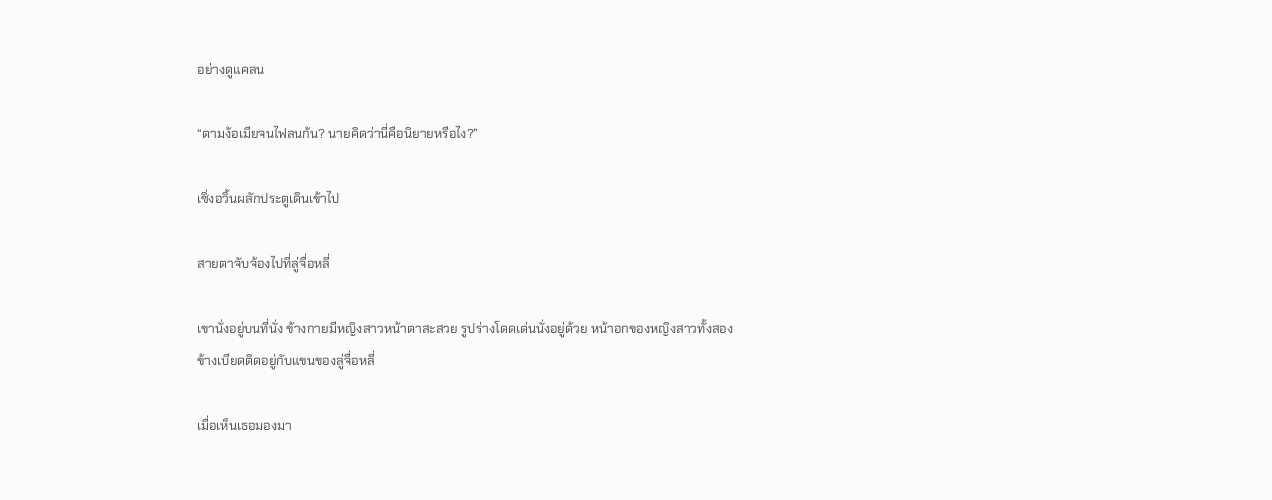อย่างดูแคลน

“ตามง้อเมียจนไฟลนก้น? นายคิดว่านี่คือนิยายหรือไง?”

เซิ่งอวิ้นผลักประตูเดินเข้าไป

สายตาจับจ้องไปที่ลู่จื่อหลี่

เขานั่งอยู่บนที่นั่ง ข้างกายมีหญิงสาวหน้าตาสะสวย รูปร่างโดดเด่นนั่งอยู่ด้วย หน้าอกของหญิงสาวทั้งสองข้างเบียดติดอยู่กับแขนของลู่จื่อหลี่

เมื่อเห็นเธอมองมา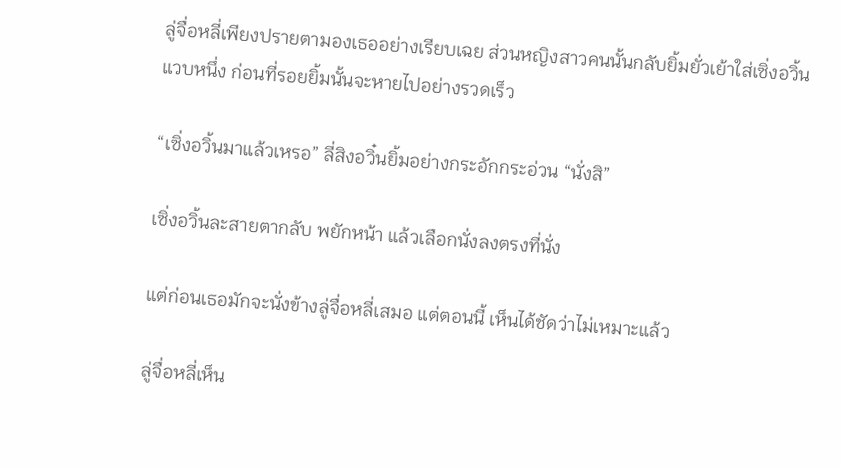ลู่จื่อหลี่เพียงปรายตามองเธออย่างเรียบเฉย ส่วนหญิงสาวคนนั้นกลับยิ้มยั่วเย้าใส่เซิ่งอวิ้นแวบหนึ่ง ก่อนที่รอยยิ้มนั้นจะหายไปอย่างรวดเร็ว

“เซิ่งอวิ้นมาแล้วเหรอ” ลี่สิงอวิ๋นยิ้มอย่างกระอักกระอ่วน “นั่งสิ”

เซิ่งอวิ้นละสายตากลับ พยักหน้า แล้วเลือกนั่งลงตรงที่นั่ง

แต่ก่อนเธอมักจะนั่งข้างลู่จื่อหลี่เสมอ แต่ตอนนี้ เห็นได้ชัดว่าไม่เหมาะแล้ว

ลู่จื่อหลี่เห็น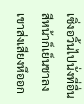เซิ่งอวิ้นไปนั่งที่อื่น สีหน้าก็เย็นชาลง เขาส่งเสียงหึออก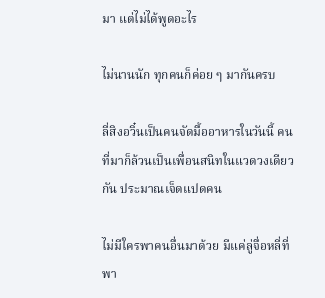มา แต่ไม่ได้พูดอะไร

ไม่นานนัก ทุกคนก็ค่อย ๆ มากันครบ

ลี่สิงอวิ๋นเป็นคนจัดมื้ออาหารในวันนี้ คนที่มาก็ล้วนเป็นเพื่อนสนิทในแวดวงเดียวกัน ประมาณเจ็ดแปดคน

ไม่มีใครพาคนอื่นมาด้วย มีแค่ลู่จื่อหลี่ที่พา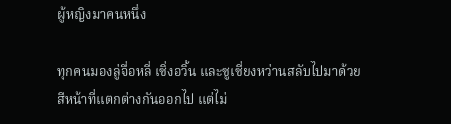ผู้หญิงมาคนหนึ่ง

ทุกคนมองลู่จื่อหลี่ เซิ่งอวิ้น และซูเซี่ยงหว่านสลับไปมาด้วยสีหน้าที่แตกต่างกันออกไป แต่ไม่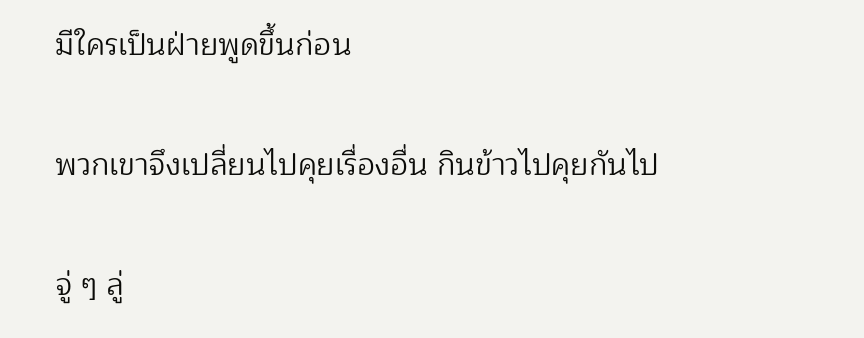มีใครเป็นฝ่ายพูดขึ้นก่อน

พวกเขาจึงเปลี่ยนไปคุยเรื่องอื่น กินข้าวไปคุยกันไป

จู่ ๆ ลู่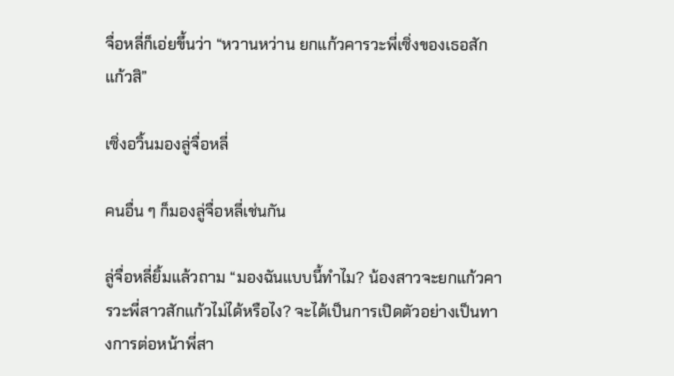จื่อหลี่ก็เอ่ยขึ้นว่า “หวานหว่าน ยกแก้วคารวะพี่เซิ่งของเธอสักแก้วสิ”

เซิ่งอวิ้นมองลู่จื่อหลี่

คนอื่น ๆ ก็มองลู่จื่อหลี่เช่นกัน

ลู่จื่อหลี่ยิ้มแล้วถาม “มองฉันแบบนี้ทำไม? น้องสาวจะยกแก้วคารวะพี่สาวสักแก้วไม่ได้หรือไง? จะได้เป็นการเปิดตัวอย่างเป็นทางการต่อหน้าพี่สา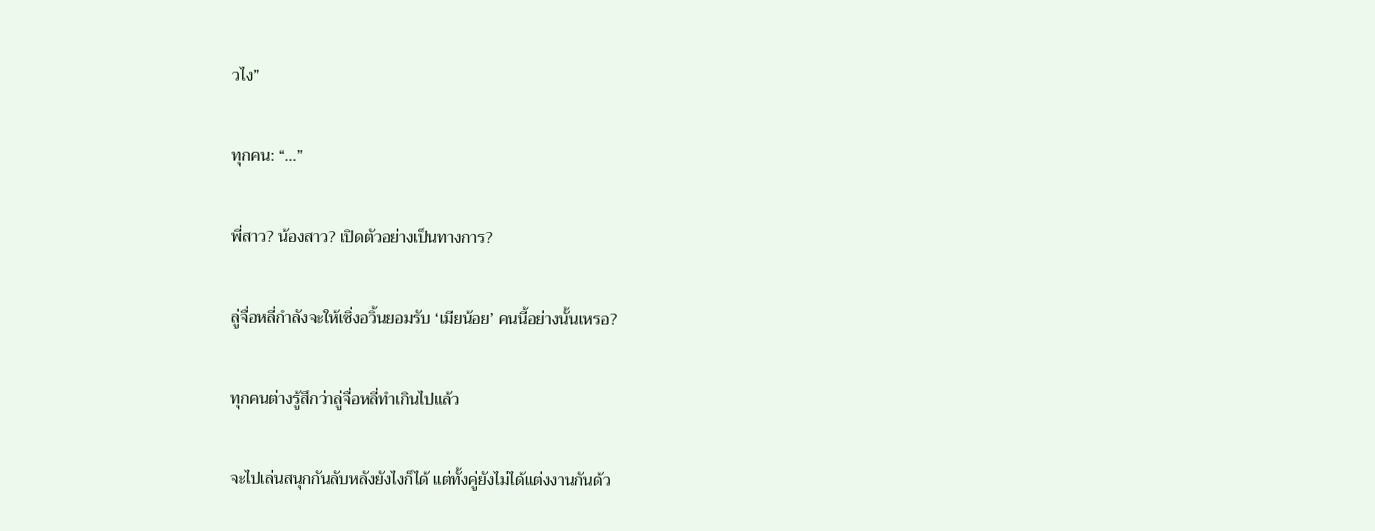วไง”

ทุกคน: “...”

พี่สาว? น้องสาว? เปิดตัวอย่างเป็นทางการ?

ลู่จื่อหลี่กำลังจะให้เซิ่งอวิ้นยอมรับ ‘เมียน้อย’ คนนี้อย่างนั้นเหรอ?

ทุกคนต่างรู้สึกว่าลู่จื่อหลี่ทำเกินไปแล้ว

จะไปเล่นสนุกกันลับหลังยังไงก็ได้ แต่ทั้งคู่ยังไม่ได้แต่งงานกันด้ว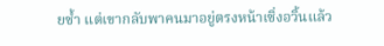ยซ้ำ แต่เขากลับพาคนมาอยู่ตรงหน้าเซิ่งอวิ้นแล้ว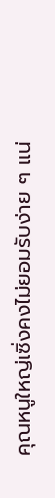คุณหนูใหญ่เซิ่งคงไม่ยอมรับง่าย ๆ แน่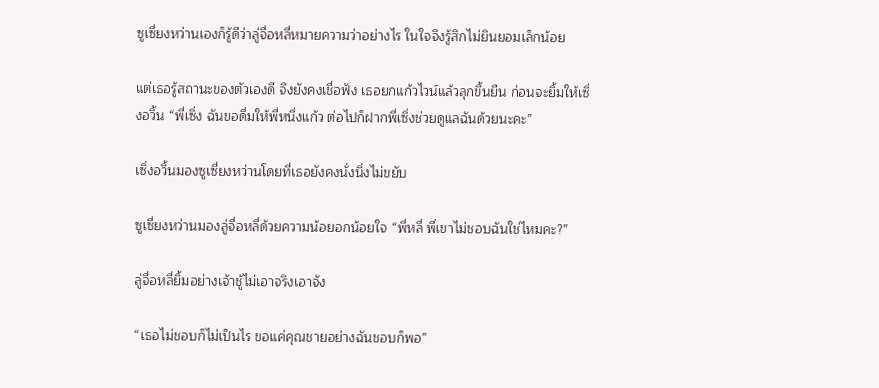ซูเซี่ยงหว่านเองก็รู้ดีว่าลู่จื่อหลี่หมายความว่าอย่างไร ในใจจึงรู้สึกไม่ยินยอมเล็กน้อย

แต่เธอรู้สถานะของตัวเองดี จึงยังคงเชื่อฟัง เธอยกแก้วไวน์แล้วลุกขึ้นยืน ก่อนจะยิ้มให้เซิ่งอวิ้น “พี่เซิ่ง ฉันขอดื่มให้พี่หนึ่งแก้ว ต่อไปก็ฝากพี่เซิ่งช่วยดูแลฉันด้วยนะคะ”

เซิ่งอวิ้นมองซูเซี่ยงหว่านโดยที่เธอยังคงนั่งนิ่งไม่ขยับ

ซูเซี่ยงหว่านมองลู่จื่อหลี่ด้วยความน้อยอกน้อยใจ “พี่หลี่ พี่เขาไม่ชอบฉันใช่ไหมคะ?”

ลู่จื่อหลี่ยิ้มอย่างเจ้าชู้ไม่เอาจริงเอาจัง

“เธอไม่ชอบก็ไม่เป็นไร ขอแค่คุณชายอย่างฉันชอบก็พอ”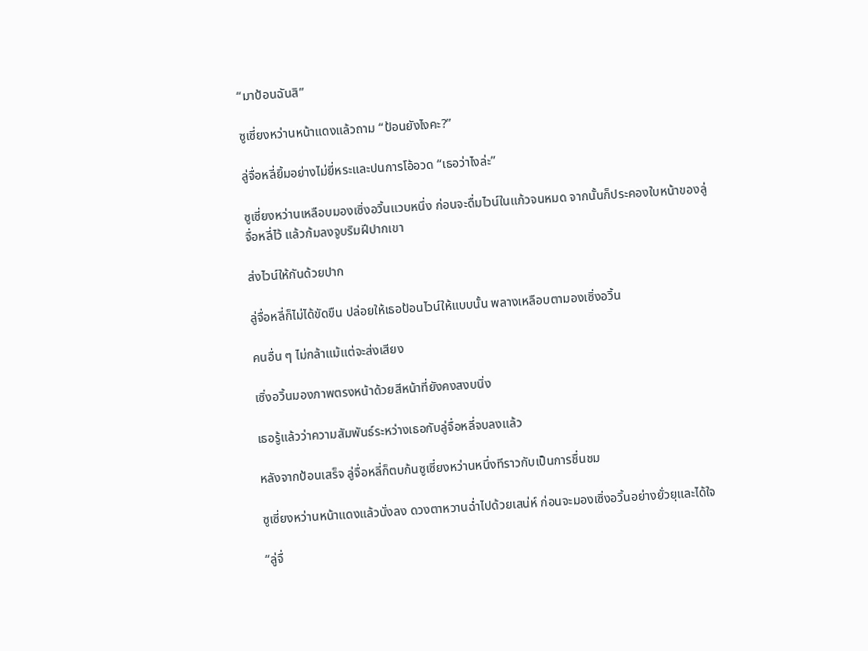“มาป้อนฉันสิ”

ซูเซี่ยงหว่านหน้าแดงแล้วถาม “ป้อนยังไงคะ?”

ลู่จื่อหลี่ยิ้มอย่างไม่ยี่หระและปนการโอ้อวด “เธอว่าไงล่ะ”

ซูเซี่ยงหว่านเหลือบมองเซิ่งอวิ้นแวบหนึ่ง ก่อนจะดื่มไวน์ในแก้วจนหมด จากนั้นก็ประคองใบหน้าของลู่จื่อหลี่ไว้ แล้วก้มลงจูบริมฝีปากเขา

ส่งไวน์ให้กันด้วยปาก

ลู่จื่อหลี่ก็ไม่ได้ขัดขืน ปล่อยให้เธอป้อนไวน์ให้แบบนั้น พลางเหลือบตามองเซิ่งอวิ้น

คนอื่น ๆ ไม่กล้าแม้แต่จะส่งเสียง

เซิ่งอวิ้นมองภาพตรงหน้าด้วยสีหน้าที่ยังคงสงบนิ่ง

เธอรู้แล้วว่าความสัมพันธ์ระหว่างเธอกับลู่จื่อหลี่จบลงแล้ว

หลังจากป้อนเสร็จ ลู่จื่อหลี่ก็ตบก้นซูเซี่ยงหว่านหนึ่งทีราวกับเป็นการชื่นชม

ซูเซี่ยงหว่านหน้าแดงแล้วนั่งลง ดวงตาหวานฉ่ำไปด้วยเสน่ห์ ก่อนจะมองเซิ่งอวิ้นอย่างยั่วยุและได้ใจ

“ลู่จื่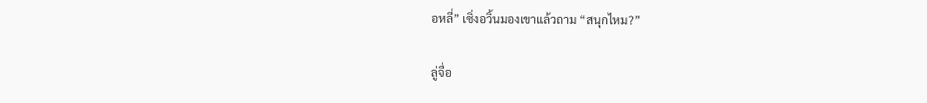อหลี่” เซิ่งอวิ้นมองเขาแล้วถาม “สนุกไหม?”

ลู่จื่อ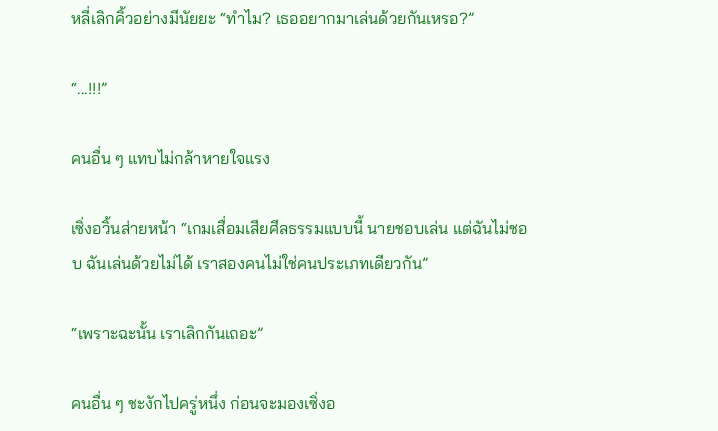หลี่เลิกคิ้วอย่างมีนัยยะ “ทำไม? เธออยากมาเล่นด้วยกันเหรอ?”

“...!!!”

คนอื่น ๆ แทบไม่กล้าหายใจแรง

เซิ่งอวิ้นส่ายหน้า “เกมเสื่อมเสียศีลธรรมแบบนี้ นายชอบเล่น แต่ฉันไม่ชอบ ฉันเล่นด้วยไม่ได้ เราสองคนไม่ใช่คนประเภทเดียวกัน”

“เพราะฉะนั้น เราเลิกกันเถอะ”

คนอื่น ๆ ชะงักไปครู่หนึ่ง ก่อนจะมองเซิ่งอ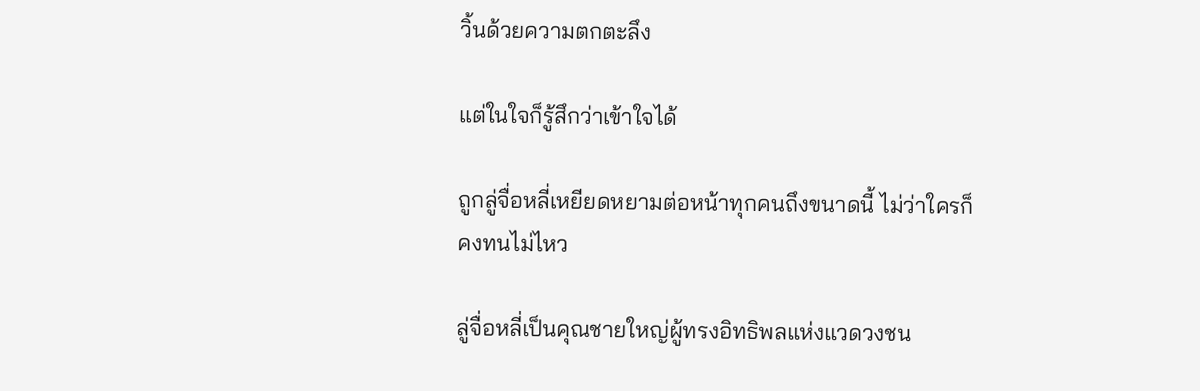วิ้นด้วยความตกตะลึง

แต่ในใจก็รู้สึกว่าเข้าใจได้

ถูกลู่จื่อหลี่เหยียดหยามต่อหน้าทุกคนถึงขนาดนี้ ไม่ว่าใครก็คงทนไม่ไหว

ลู่จื่อหลี่เป็นคุณชายใหญ่ผู้ทรงอิทธิพลแห่งแวดวงชน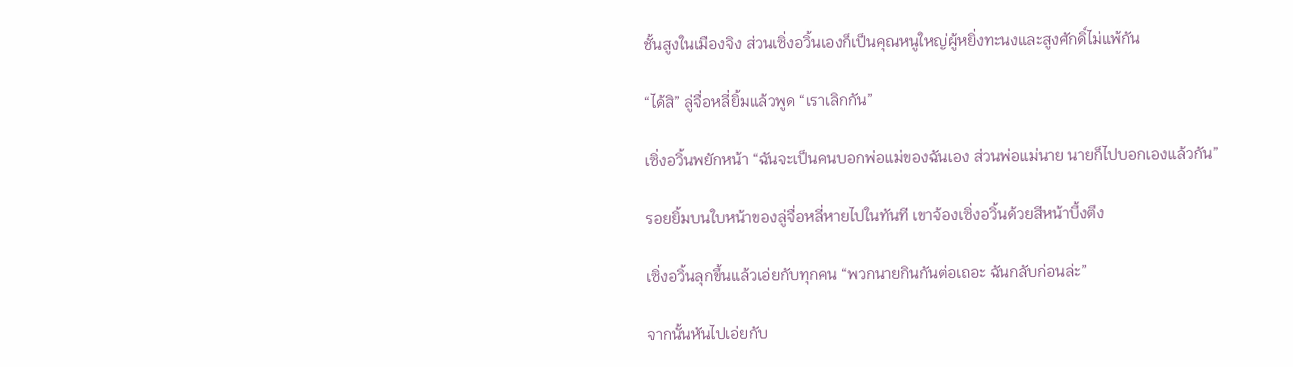ชั้นสูงในเมืองจิง ส่วนเซิ่งอวิ้นเองก็เป็นคุณหนูใหญ่ผู้หยิ่งทะนงและสูงศักดิ์ไม่แพ้กัน

“ได้สิ” ลู่จื่อหลี่ยิ้มแล้วพูด “เราเลิกกัน”

เซิ่งอวิ้นพยักหน้า “ฉันจะเป็นคนบอกพ่อแม่ของฉันเอง ส่วนพ่อแม่นาย นายก็ไปบอกเองแล้วกัน”

รอยยิ้มบนใบหน้าของลู่จื่อหลี่หายไปในทันที เขาจ้องเซิ่งอวิ้นด้วยสีหน้าบึ้งตึง

เซิ่งอวิ้นลุกขึ้นแล้วเอ่ยกับทุกคน “พวกนายกินกันต่อเถอะ ฉันกลับก่อนล่ะ”

จากนั้นหันไปเอ่ยกับ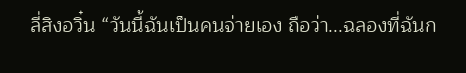ลี่สิงอวิ๋น “วันนี้ฉันเป็นคนจ่ายเอง ถือว่า...ฉลองที่ฉันก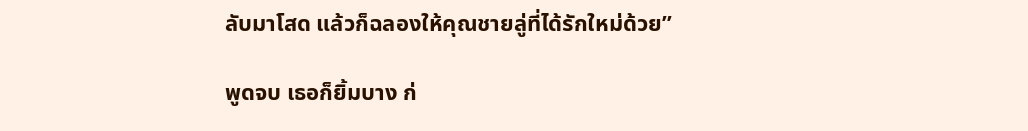ลับมาโสด แล้วก็ฉลองให้คุณชายลู่ที่ได้รักใหม่ด้วย”

พูดจบ เธอก็ยิ้มบาง ก่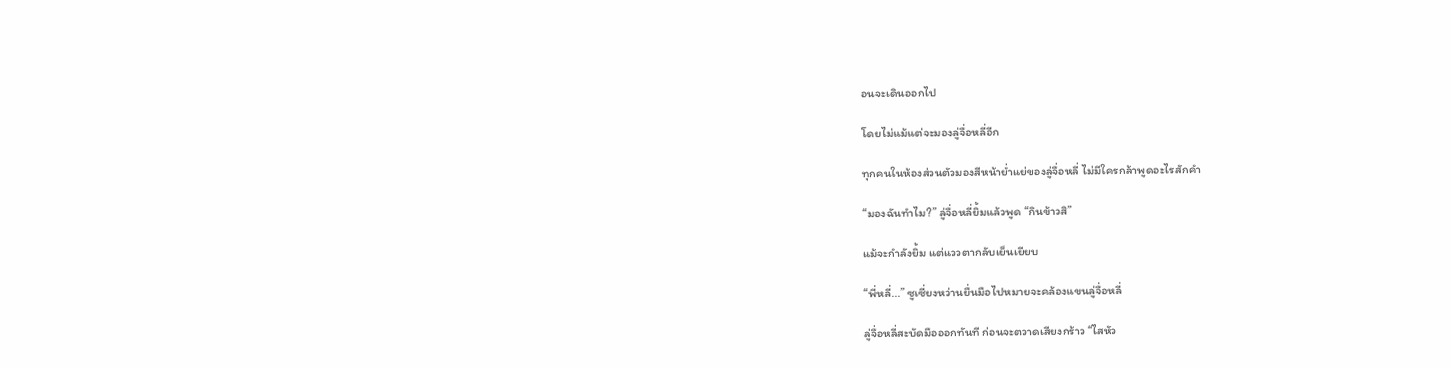อนจะเดินออกไป

โดยไม่แม้แต่จะมองลู่จื่อหลี่อีก

ทุกคนในห้องส่วนตัวมองสีหน้าย่ำแย่ของลู่จื่อหลี่ ไม่มีใครกล้าพูดอะไรสักคำ

“มองฉันทำไม?” ลู่จื่อหลี่ยิ้มแล้วพูด “กินข้าวสิ”

แม้จะกำลังยิ้ม แต่แววตากลับเย็นเยียบ

“พี่หลี่...” ซูเซี่ยงหว่านยื่นมือไปหมายจะคล้องแขนลู่จื่อหลี่

ลู่จื่อหลี่สะบัดมือออกทันที ก่อนจะตวาดเสียงกร้าว “ไสหัว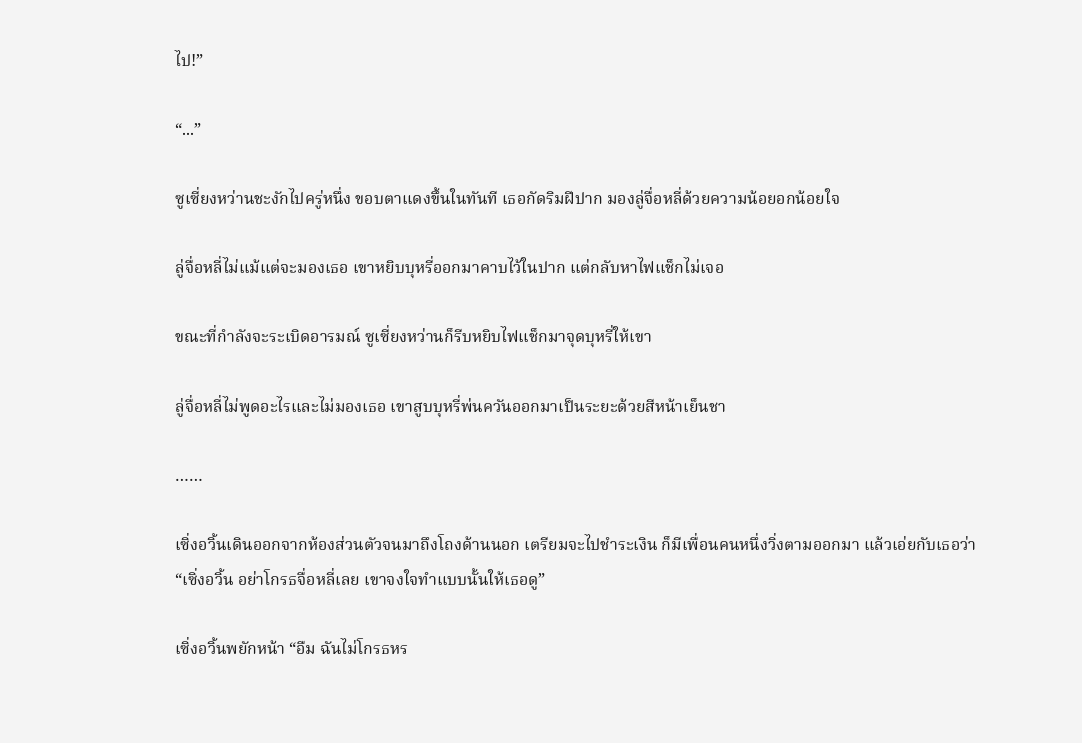ไป!”

“...”

ซูเซี่ยงหว่านชะงักไปครู่หนึ่ง ขอบตาแดงขึ้นในทันที เธอกัดริมฝีปาก มองลู่จื่อหลี่ด้วยความน้อยอกน้อยใจ

ลู่จื่อหลี่ไม่แม้แต่จะมองเธอ เขาหยิบบุหรี่ออกมาคาบไว้ในปาก แต่กลับหาไฟแช็กไม่เจอ

ขณะที่กำลังจะระเบิดอารมณ์ ซูเซี่ยงหว่านก็รีบหยิบไฟแช็กมาจุดบุหรี่ให้เขา

ลู่จื่อหลี่ไม่พูดอะไรและไม่มองเธอ เขาสูบบุหรี่พ่นควันออกมาเป็นระยะด้วยสีหน้าเย็นชา

……

เซิ่งอวิ้นเดินออกจากห้องส่วนตัวจนมาถึงโถงด้านนอก เตรียมจะไปชำระเงิน ก็มีเพื่อนคนหนึ่งวิ่งตามออกมา แล้วเอ่ยกับเธอว่า “เซิ่งอวิ้น อย่าโกรธจื่อหลี่เลย เขาจงใจทำแบบนั้นให้เธอดู”

เซิ่งอวิ้นพยักหน้า “อืม ฉันไม่โกรธหร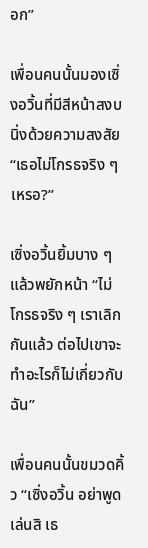อก”

เพื่อนคนนั้นมองเซิ่งอวิ้นที่มีสีหน้าสงบนิ่งด้วยความสงสัย “เธอไม่โกรธจริง ๆ เหรอ?”

เซิ่งอวิ้นยิ้มบาง ๆ แล้วพยักหน้า “ไม่โกรธจริง ๆ เราเลิกกันแล้ว ต่อไปเขาจะทำอะไรก็ไม่เกี่ยวกับฉัน”

เพื่อนคนนั้นขมวดคิ้ว “เซิ่งอวิ้น อย่าพูดเล่นสิ เธ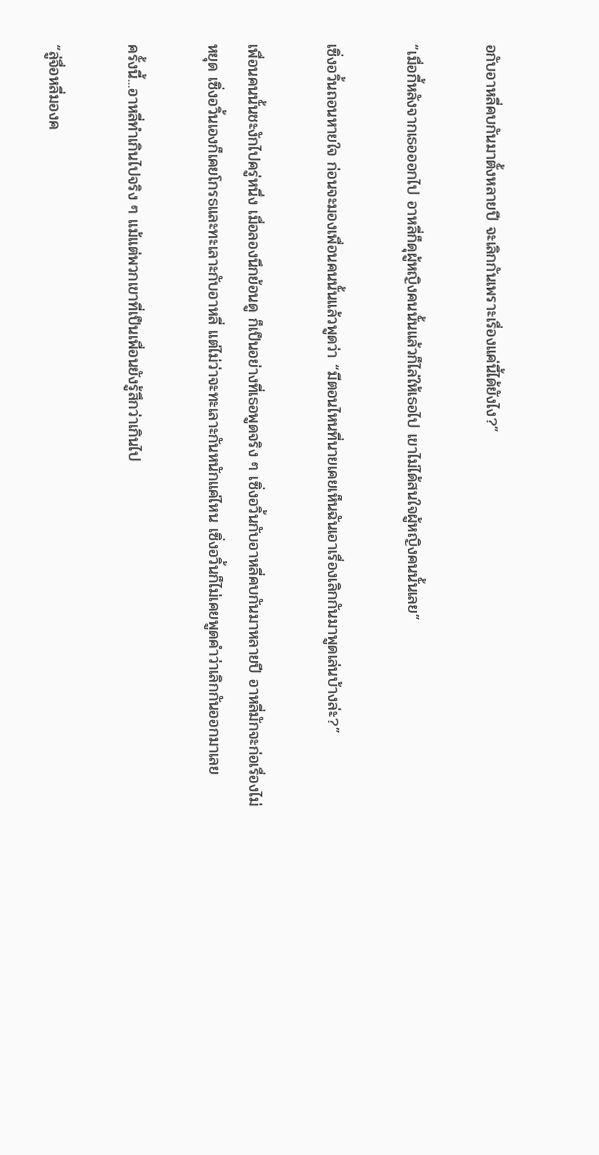อกับอาหลี่คบกันมาตั้งหลายปี จะเลิกกันเพราะเรื่องแค่นี้ได้ยังไง?”

“เมื่อกี้หลังจากเธอออกไป อาหลี่ก็ดุผู้หญิงคนนั้นแล้วก็ไล่ให้เธอไป เขาไม่ได้สนใจผู้หญิงคนนั้นเลย”

เซิ่งอวิ้นถอนหายใจ ก่อนจะมองเพื่อนคนนั้นแล้วพูดว่า “มีตอนไหนที่นายเคยเห็นฉันเอาเรื่องเลิกกันมาพูดเล่นบ้างล่ะ?”

เพื่อนคนนั้นชะงักไปครู่หนึ่ง เมื่อลองนึกย้อนดู ก็เป็นอย่างที่เธอพูดจริง ๆ เซิ่งอวิ้นกับอาหลี่คบกันมาหลายปี อาหลี่มักจะก่อเรื่องไม่หยุด เซิ่งอวิ้นเองก็เคยโกรธและทะเลาะกับอาหลี่ แต่ไม่ว่าจะทะเลาะกันหนักแค่ไหน เซิ่งอวิ้นก็ไม่เคยพูดคำว่าเลิกกันออกมาเลย

ครั้งนี้...อาหลี่ทำเกินไปจริง ๆ แม้แต่พวกเขาที่เป็นเพื่อนยังรู้สึกว่าเกินไป

“ลู่จื่อหลี่มองค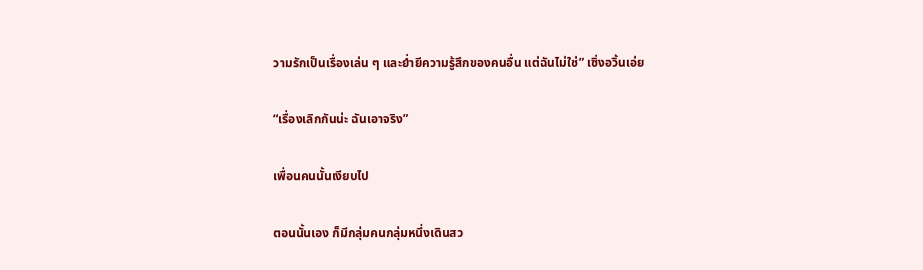วามรักเป็นเรื่องเล่น ๆ และย่ำยีความรู้สึกของคนอื่น แต่ฉันไม่ใช่” เซิ่งอวิ้นเอ่ย

“เรื่องเลิกกันน่ะ ฉันเอาจริง”

เพื่อนคนนั้นเงียบไป

ตอนนั้นเอง ก็มีกลุ่มคนกลุ่มหนึ่งเดินสว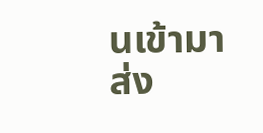นเข้ามา ส่ง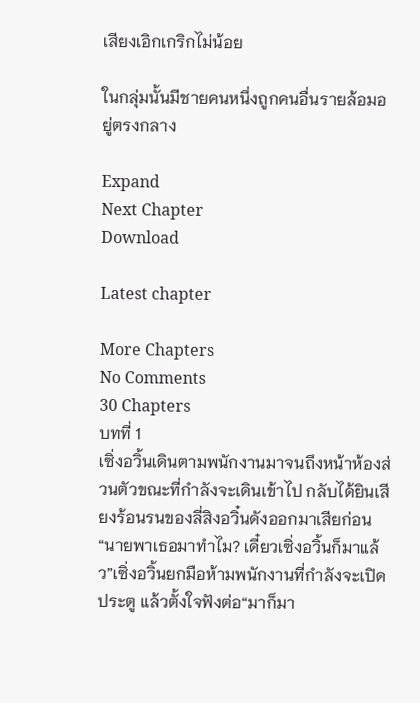เสียงเอิกเกริกไม่น้อย

ในกลุ่มนั้นมีชายคนหนึ่งถูกคนอื่นรายล้อมอยู่ตรงกลาง

Expand
Next Chapter
Download

Latest chapter

More Chapters
No Comments
30 Chapters
บทที่ 1
เซิ่งอวิ้นเดินตามพนักงานมาจนถึงหน้าห้องส่วนตัวขณะที่กำลังจะเดินเข้าไป กลับได้ยินเสียงร้อนรนของลี่สิงอวิ๋นดังออกมาเสียก่อน“นายพาเธอมาทำไม? เดี๋ยวเซิ่งอวิ้นก็มาแล้ว”เซิ่งอวิ้นยกมือห้ามพนักงานที่กำลังจะเปิดประตู แล้วตั้งใจฟังต่อ“มาก็มา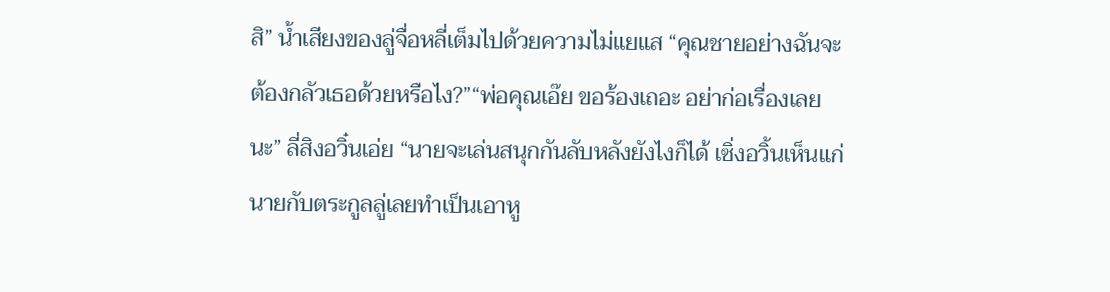สิ” น้ำเสียงของลู่จื่อหลี่เต็มไปด้วยความไม่แยแส “คุณชายอย่างฉันจะต้องกลัวเธอด้วยหรือไง?”“พ่อคุณเอ๊ย ขอร้องเถอะ อย่าก่อเรื่องเลยนะ” ลี่สิงอวิ๋นเอ่ย “นายจะเล่นสนุกกันลับหลังยังไงก็ได้ เซิ่งอวิ้นเห็นแก่นายกับตระกูลลู่เลยทำเป็นเอาหู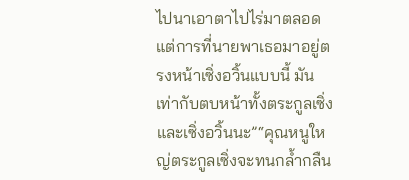ไปนาเอาตาไปไร่มาตลอด แต่การที่นายพาเธอมาอยู่ตรงหน้าเซิ่งอวิ้นแบบนี้ มันเท่ากับตบหน้าทั้งตระกูลเซิ่งและเซิ่งอวิ้นนะ”“คุณหนูใหญ่ตระกูลเซิ่งจะทนกล้ำกลืน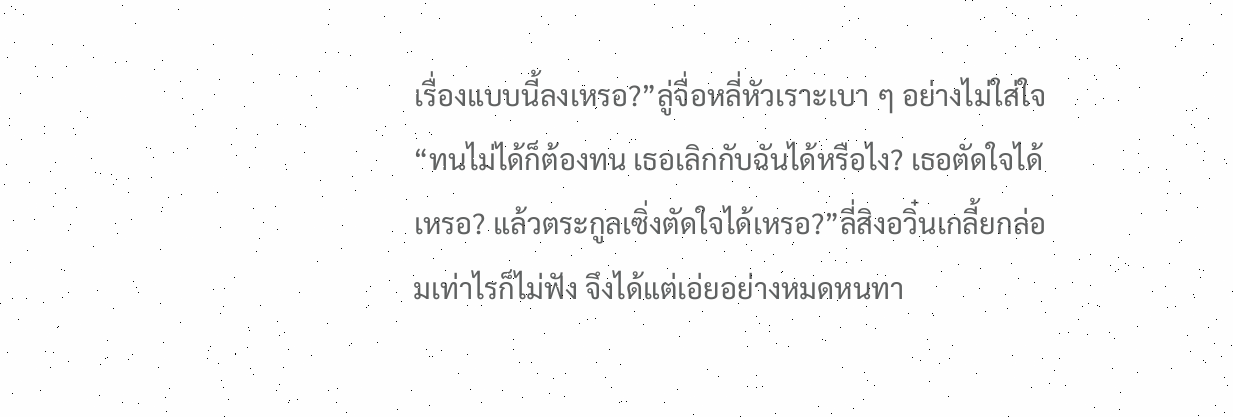เรื่องแบบนี้ลงเหรอ?”ลู่จื่อหลี่หัวเราะเบา ๆ อย่างไม่ใส่ใจ “ทนไม่ได้ก็ต้องทน เธอเลิกกับฉันได้หรือไง? เธอตัดใจได้เหรอ? แล้วตระกูลเซิ่งตัดใจได้เหรอ?”ลี่สิงอวิ๋นเกลี้ยกล่อมเท่าไรก็ไม่ฟัง จึงได้แต่เอ่ยอย่างหมดหนทา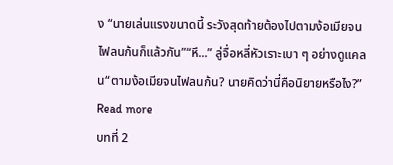ง “นายเล่นแรงขนาดนี้ ระวังสุดท้ายต้องไปตามง้อเมียจนไฟลนก้นก็แล้วกัน”“หึ...” ลู่จื่อหลี่หัวเราะเบา ๆ อย่างดูแคลน“ตามง้อเมียจนไฟลนก้น? นายคิดว่านี่คือนิยายหรือไง?”
Read more
บทที่ 2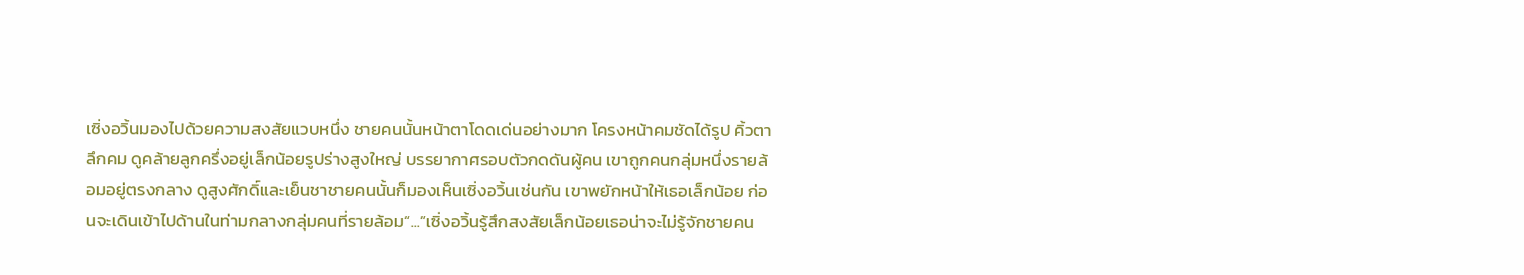เซิ่งอวิ้นมองไปด้วยความสงสัยแวบหนึ่ง ชายคนนั้นหน้าตาโดดเด่นอย่างมาก โครงหน้าคมชัดได้รูป คิ้วตาลึกคม ดูคล้ายลูกครึ่งอยู่เล็กน้อยรูปร่างสูงใหญ่ บรรยากาศรอบตัวกดดันผู้คน เขาถูกคนกลุ่มหนึ่งรายล้อมอยู่ตรงกลาง ดูสูงศักดิ์และเย็นชาชายคนนั้นก็มองเห็นเซิ่งอวิ้นเช่นกัน เขาพยักหน้าให้เธอเล็กน้อย ก่อนจะเดินเข้าไปด้านในท่ามกลางกลุ่มคนที่รายล้อม“...”เซิ่งอวิ้นรู้สึกสงสัยเล็กน้อยเธอน่าจะไม่รู้จักชายคน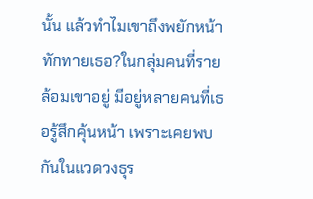นั้น แล้วทำไมเขาถึงพยักหน้าทักทายเธอ?ในกลุ่มคนที่รายล้อมเขาอยู่ มีอยู่หลายคนที่เธอรู้สึกคุ้นหน้า เพราะเคยพบกันในแวดวงธุร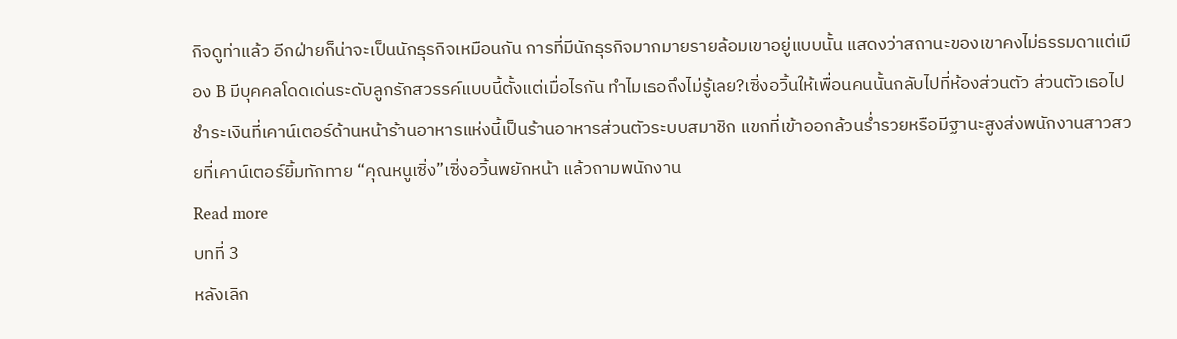กิจดูท่าแล้ว อีกฝ่ายก็น่าจะเป็นนักธุรกิจเหมือนกัน การที่มีนักธุรกิจมากมายรายล้อมเขาอยู่แบบนั้น แสดงว่าสถานะของเขาคงไม่ธรรมดาแต่เมือง B มีบุคคลโดดเด่นระดับลูกรักสวรรค์แบบนี้ตั้งแต่เมื่อไรกัน ทำไมเธอถึงไม่รู้เลย?เซิ่งอวิ้นให้เพื่อนคนนั้นกลับไปที่ห้องส่วนตัว ส่วนตัวเธอไปชำระเงินที่เคาน์เตอร์ด้านหน้าร้านอาหารแห่งนี้เป็นร้านอาหารส่วนตัวระบบสมาชิก แขกที่เข้าออกล้วนร่ำรวยหรือมีฐานะสูงส่งพนักงานสาวสวยที่เคาน์เตอร์ยิ้มทักทาย “คุณหนูเซิ่ง”เซิ่งอวิ้นพยักหน้า แล้วถามพนักงาน
Read more
บทที่ 3
หลังเลิก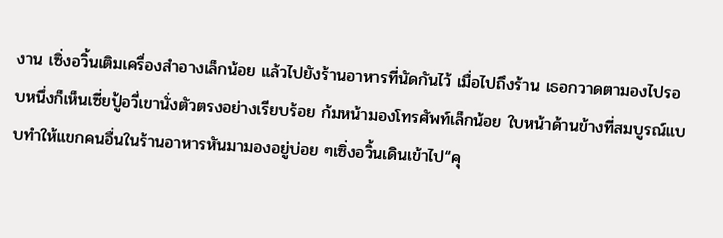งาน เซิ่งอวิ้นเติมเครื่องสำอางเล็กน้อย แล้วไปยังร้านอาหารที่นัดกันไว้ เมื่อไปถึงร้าน เธอกวาดตามองไปรอบหนึ่งก็เห็นเซี่ยปู้อวี่เขานั่งตัวตรงอย่างเรียบร้อย ก้มหน้ามองโทรศัพท์เล็กน้อย ใบหน้าด้านข้างที่สมบูรณ์แบบทำให้แขกคนอื่นในร้านอาหารหันมามองอยู่บ่อย ๆเซิ่งอวิ้นเดินเข้าไป“คุ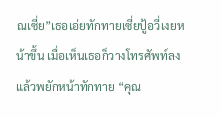ณเซี่ย”เธอเอ่ยทักทายเซี่ยปู้อวี่เงยหน้าขึ้น เมื่อเห็นเธอก็วางโทรศัพท์ลง แล้วพยักหน้าทักทาย “คุณ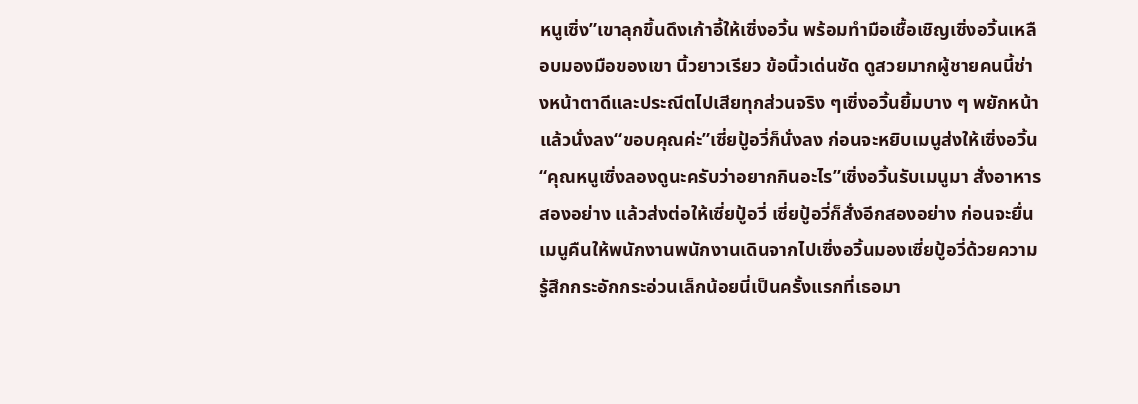หนูเซิ่ง”เขาลุกขึ้นดึงเก้าอี้ให้เซิ่งอวิ้น พร้อมทำมือเชื้อเชิญเซิ่งอวิ้นเหลือบมองมือของเขา นิ้วยาวเรียว ข้อนิ้วเด่นชัด ดูสวยมากผู้ชายคนนี้ช่างหน้าตาดีและประณีตไปเสียทุกส่วนจริง ๆเซิ่งอวิ้นยิ้มบาง ๆ พยักหน้าแล้วนั่งลง“ขอบคุณค่ะ”เซี่ยปู้อวี่ก็นั่งลง ก่อนจะหยิบเมนูส่งให้เซิ่งอวิ้น “คุณหนูเซิ่งลองดูนะครับว่าอยากกินอะไร”เซิ่งอวิ้นรับเมนูมา สั่งอาหารสองอย่าง แล้วส่งต่อให้เซี่ยปู้อวี่ เซี่ยปู้อวี่ก็สั่งอีกสองอย่าง ก่อนจะยื่นเมนูคืนให้พนักงานพนักงานเดินจากไปเซิ่งอวิ้นมองเซี่ยปู้อวี่ด้วยความรู้สึกกระอักกระอ่วนเล็กน้อยนี่เป็นครั้งแรกที่เธอมา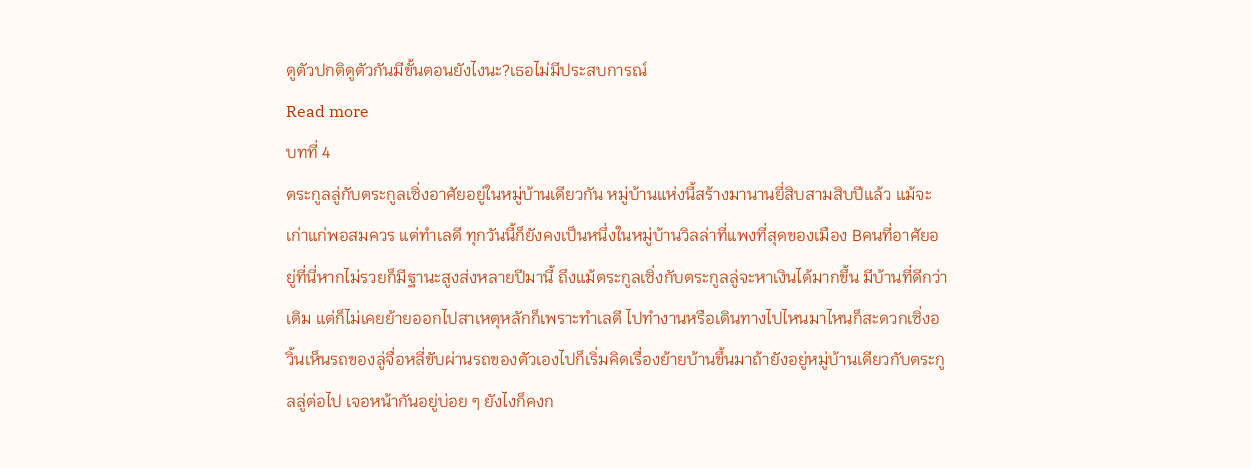ดูตัวปกติดูตัวกันมีขั้นตอนยังไงนะ?เธอไม่มีประสบการณ์
Read more
บทที่ 4
ตระกูลลู่กับตระกูลเซิ่งอาศัยอยู่ในหมู่บ้านเดียวกัน หมู่บ้านแห่งนี้สร้างมานานยี่สิบสามสิบปีแล้ว แม้จะเก่าแก่พอสมควร แต่ทำเลดี ทุกวันนี้ก็ยังคงเป็นหนึ่งในหมู่บ้านวิลล่าที่แพงที่สุดของเมือง Bคนที่อาศัยอยู่ที่นี่หากไม่รวยก็มีฐานะสูงส่งหลายปีมานี้ ถึงแม้ตระกูลเซิ่งกับตระกูลลู่จะหาเงินได้มากขึ้น มีบ้านที่ดีกว่าเดิม แต่ก็ไม่เคยย้ายออกไปสาเหตุหลักก็เพราะทำเลดี ไปทำงานหรือเดินทางไปไหนมาไหนก็สะดวกเซิ่งอวิ้นเห็นรถของลู่จื่อหลี่ขับผ่านรถของตัวเองไปก็เริ่มคิดเรื่องย้ายบ้านขึ้นมาถ้ายังอยู่หมู่บ้านเดียวกับตระกูลลู่ต่อไป เจอหน้ากันอยู่บ่อย ๆ ยังไงก็คงก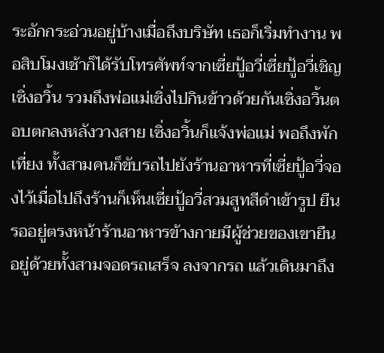ระอักกระอ่วนอยู่บ้างเมื่อถึงบริษัท เธอก็เริ่มทำงาน พอสิบโมงเช้าก็ได้รับโทรศัพท์จากเซี่ยปู้อวี่เซี่ยปู้อวี่เชิญเซิ่งอวิ้น รวมถึงพ่อแม่เซิ่งไปกินข้าวด้วยกันเซิ่งอวิ้นตอบตกลงหลังวางสาย เซิ่งอวิ้นก็แจ้งพ่อแม่ พอถึงพักเที่ยง ทั้งสามคนก็ขับรถไปยังร้านอาหารที่เซี่ยปู้อวี่จองไว้เมื่อไปถึงร้านก็เห็นเซี่ยปู้อวี่สวมสูทสีดำเข้ารูป ยืนรออยู่ตรงหน้าร้านอาหารข้างกายมีผู้ช่วยของเขายืนอยู่ด้วยทั้งสามจอดรถเสร็จ ลงจากรถ แล้วเดินมาถึง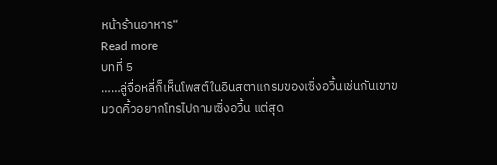หน้าร้านอาหาร“
Read more
บทที่ 5
……ลู่จื่อหลี่ก็เห็นโพสต์ในอินสตาแกรมของเซิ่งอวิ้นเช่นกันเขาขมวดคิ้วอยากโทรไปถามเซิ่งอวิ้น แต่สุด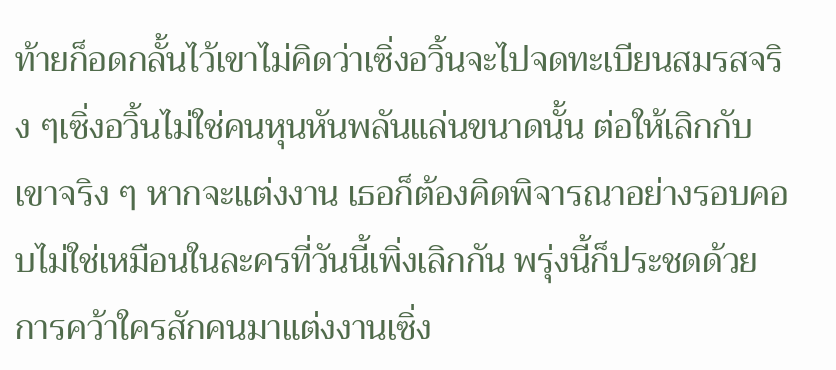ท้ายก็อดกลั้นไว้เขาไม่คิดว่าเซิ่งอวิ้นจะไปจดทะเบียนสมรสจริง ๆเซิ่งอวิ้นไม่ใช่คนหุนหันพลันแล่นขนาดนั้น ต่อให้เลิกกับเขาจริง ๆ หากจะแต่งงาน เธอก็ต้องคิดพิจารณาอย่างรอบคอบไม่ใช่เหมือนในละครที่วันนี้เพิ่งเลิกกัน พรุ่งนี้ก็ประชดด้วยการคว้าใครสักคนมาแต่งงานเซิ่ง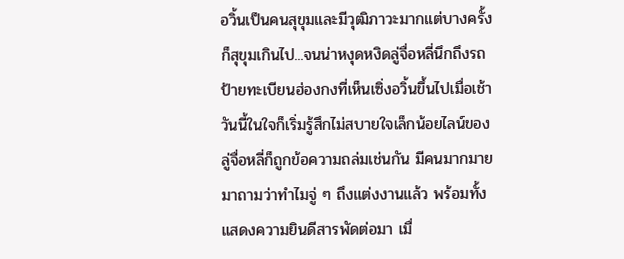อวิ้นเป็นคนสุขุมและมีวุฒิภาวะมากแต่บางครั้งก็สุขุมเกินไป...จนน่าหงุดหงิดลู่จื่อหลี่นึกถึงรถป้ายทะเบียนฮ่องกงที่เห็นเซิ่งอวิ้นขึ้นไปเมื่อเช้าวันนี้ในใจก็เริ่มรู้สึกไม่สบายใจเล็กน้อยไลน์ของลู่จื่อหลี่ก็ถูกข้อความถล่มเช่นกัน มีคนมากมายมาถามว่าทำไมจู่ ๆ ถึงแต่งงานแล้ว พร้อมทั้งแสดงความยินดีสารพัดต่อมา เมื่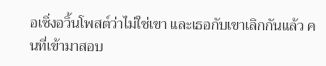อเซิ่งอวิ้นโพสต์ว่าไม่ใช่เขา และเธอกับเขาเลิกกันแล้ว คนที่เข้ามาสอบ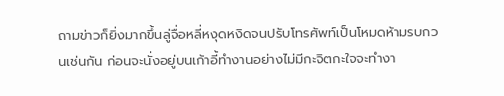ถามข่าวก็ยิ่งมากขึ้นลู่จื่อหลี่หงุดหงิดจนปรับโทรศัพท์เป็นโหมดห้ามรบกวนเช่นกัน ก่อนจะนั่งอยู่บนเก้าอี้ทำงานอย่างไม่มีกะจิตกะใจจะทำงา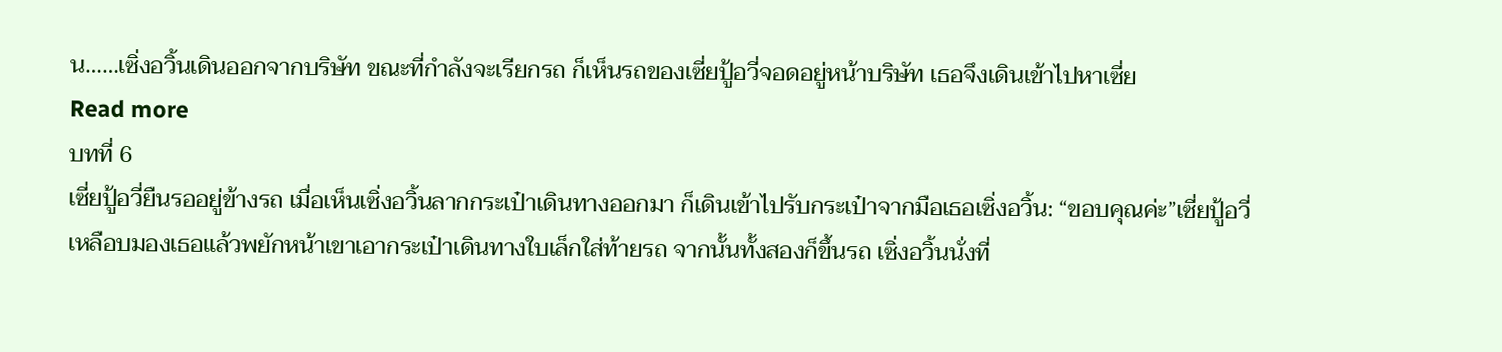น……เซิ่งอวิ้นเดินออกจากบริษัท ขณะที่กำลังจะเรียกรถ ก็เห็นรถของเซี่ยปู้อวี่จอดอยู่หน้าบริษัท เธอจึงเดินเข้าไปหาเซี่ย
Read more
บทที่ 6
เซี่ยปู้อวี่ยืนรออยู่ข้างรถ เมื่อเห็นเซิ่งอวิ้นลากกระเป๋าเดินทางออกมา ก็เดินเข้าไปรับกระเป๋าจากมือเธอเซิ่งอวิ้น: “ขอบคุณค่ะ”เซี่ยปู้อวี่เหลือบมองเธอแล้วพยักหน้าเขาเอากระเป๋าเดินทางใบเล็กใส่ท้ายรถ จากนั้นทั้งสองก็ขึ้นรถ เซิ่งอวิ้นนั่งที่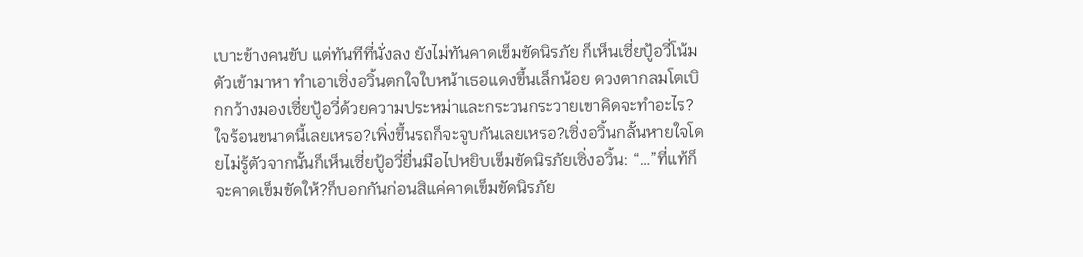เบาะข้างคนขับ แต่ทันทีที่นั่งลง ยังไม่ทันคาดเข็มขัดนิรภัย ก็เห็นเซี่ยปู้อวี่โน้มตัวเข้ามาหา ทำเอาเซิ่งอวิ้นตกใจใบหน้าเธอแดงขึ้นเล็กน้อย ดวงตากลมโตเบิกกว้างมองเซี่ยปู้อวี่ด้วยความประหม่าและกระวนกระวายเขาคิดจะทำอะไร?ใจร้อนขนาดนี้เลยเหรอ?เพิ่งขึ้นรถก็จะจูบกันเลยเหรอ?เซิ่งอวิ้นกลั้นหายใจโดยไม่รู้ตัวจากนั้นก็เห็นเซี่ยปู้อวี่ยื่นมือไปหยิบเข็มขัดนิรภัยเซิ่งอวิ้น: “…”ที่แท้ก็จะคาดเข็มขัดให้?ก็บอกกันก่อนสิแค่คาดเข็มขัดนิรภัย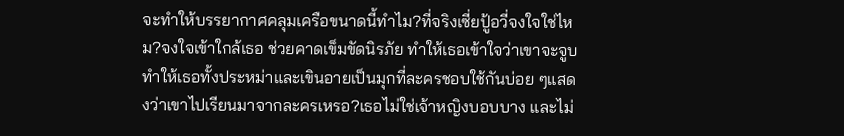จะทำให้บรรยากาศคลุมเครือขนาดนี้ทำไม?ที่จริงเซี่ยปู้อวี่จงใจใช่ไหม?จงใจเข้าใกล้เธอ ช่วยคาดเข็มขัดนิรภัย ทำให้เธอเข้าใจว่าเขาจะจูบ ทำให้เธอทั้งประหม่าและเขินอายเป็นมุกที่ละครชอบใช้กันบ่อย ๆแสดงว่าเขาไปเรียนมาจากละครเหรอ?เธอไม่ใช่เจ้าหญิงบอบบาง และไม่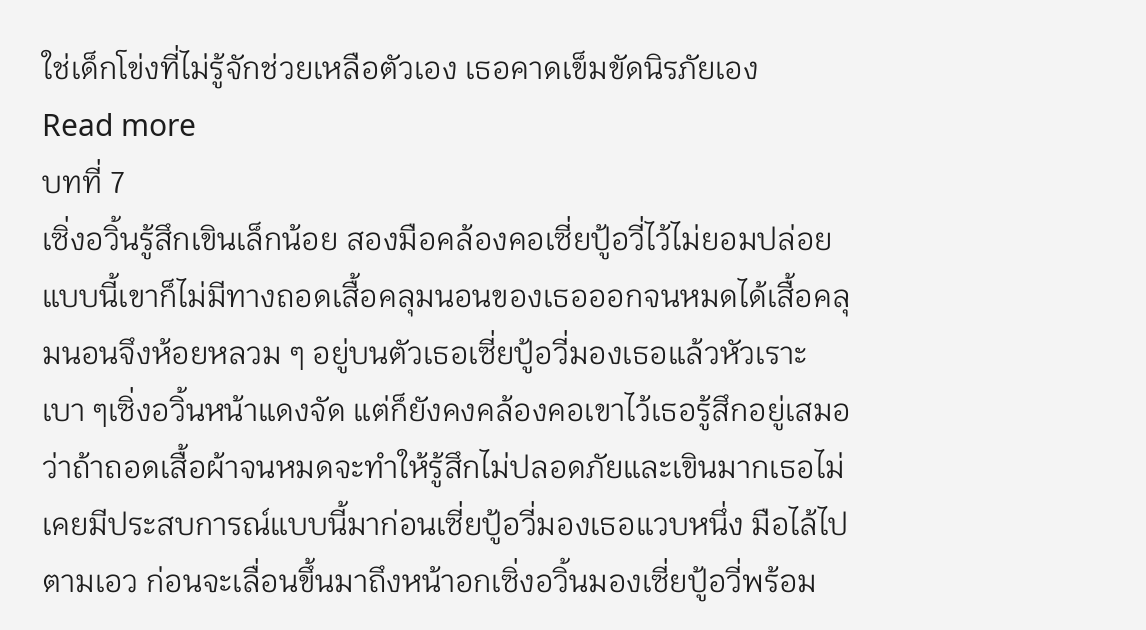ใช่เด็กโข่งที่ไม่รู้จักช่วยเหลือตัวเอง เธอคาดเข็มขัดนิรภัยเอง
Read more
บทที่ 7
เซิ่งอวิ้นรู้สึกเขินเล็กน้อย สองมือคล้องคอเซี่ยปู้อวี่ไว้ไม่ยอมปล่อย แบบนี้เขาก็ไม่มีทางถอดเสื้อคลุมนอนของเธอออกจนหมดได้เสื้อคลุมนอนจึงห้อยหลวม ๆ อยู่บนตัวเธอเซี่ยปู้อวี่มองเธอแล้วหัวเราะเบา ๆเซิ่งอวิ้นหน้าแดงจัด แต่ก็ยังคงคล้องคอเขาไว้เธอรู้สึกอยู่เสมอว่าถ้าถอดเสื้อผ้าจนหมดจะทำให้รู้สึกไม่ปลอดภัยและเขินมากเธอไม่เคยมีประสบการณ์แบบนี้มาก่อนเซี่ยปู้อวี่มองเธอแวบหนึ่ง มือไล้ไปตามเอว ก่อนจะเลื่อนขึ้นมาถึงหน้าอกเซิ่งอวิ้นมองเซี่ยปู้อวี่พร้อม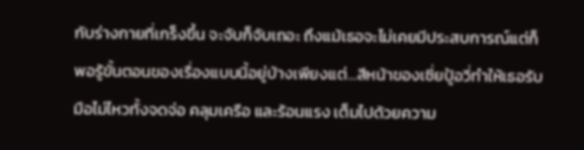กับร่างกายที่เกร็งขึ้น จะจับก็จับเถอะ ถึงแม้เธอจะไม่เคยมีประสบการณ์แต่ก็พอรู้ขั้นตอนของเรื่องแบบนี้อยู่บ้างเพียงแต่...สีหน้าของเซี่ยปู้อวี่ทำให้เธอรับมือไม่ไหวทั้งจดจ่อ คลุมเครือ และร้อนแรง เต็มไปด้วยความ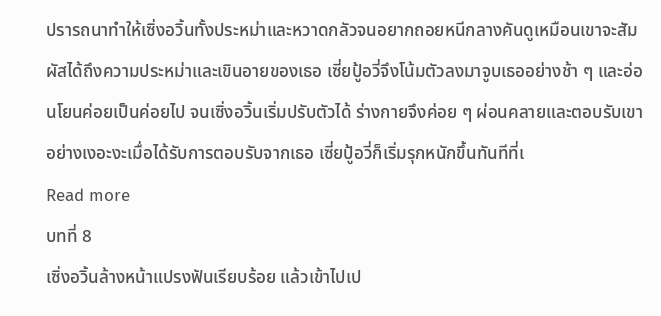ปรารถนาทำให้เซิ่งอวิ้นทั้งประหม่าและหวาดกลัวจนอยากถอยหนีกลางคันดูเหมือนเขาจะสัมผัสได้ถึงความประหม่าและเขินอายของเธอ เซี่ยปู้อวี่จึงโน้มตัวลงมาจูบเธออย่างช้า ๆ และอ่อนโยนค่อยเป็นค่อยไป จนเซิ่งอวิ้นเริ่มปรับตัวได้ ร่างกายจึงค่อย ๆ ผ่อนคลายและตอบรับเขาอย่างเงอะงะเมื่อได้รับการตอบรับจากเธอ เซี่ยปู้อวี่ก็เริ่มรุกหนักขึ้นทันทีที่เ
Read more
บทที่ 8
เซิ่งอวิ้นล้างหน้าแปรงฟันเรียบร้อย แล้วเข้าไปเป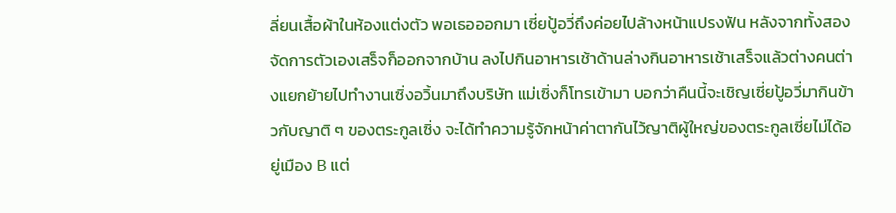ลี่ยนเสื้อผ้าในห้องแต่งตัว พอเธอออกมา เซี่ยปู้อวี่ถึงค่อยไปล้างหน้าแปรงฟัน หลังจากทั้งสองจัดการตัวเองเสร็จก็ออกจากบ้าน ลงไปกินอาหารเช้าด้านล่างกินอาหารเช้าเสร็จแล้วต่างคนต่างแยกย้ายไปทำงานเซิ่งอวิ้นมาถึงบริษัท แม่เซิ่งก็โทรเข้ามา บอกว่าคืนนี้จะเชิญเซี่ยปู้อวี่มากินข้าวกับญาติ ๆ ของตระกูลเซิ่ง จะได้ทำความรู้จักหน้าค่าตากันไว้ญาติผู้ใหญ่ของตระกูลเซี่ยไม่ได้อยู่เมือง B แต่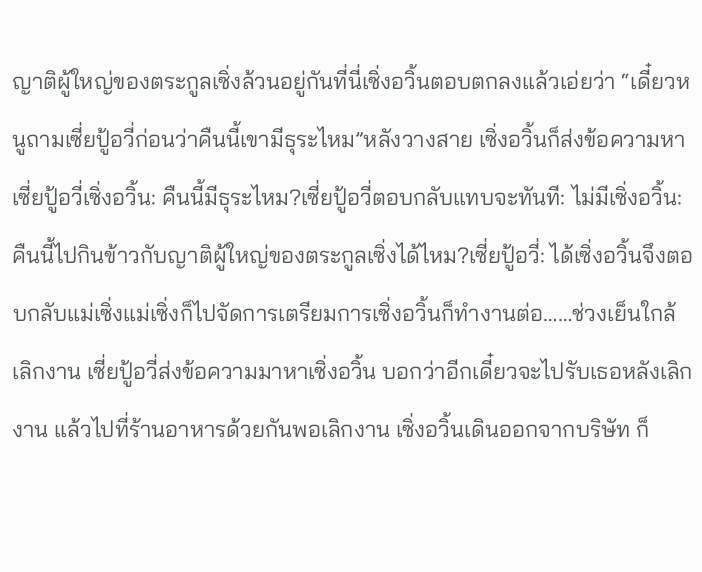ญาติผู้ใหญ่ของตระกูลเซิ่งล้วนอยู่กันที่นี่เซิ่งอวิ้นตอบตกลงแล้วเอ่ยว่า “เดี๋ยวหนูถามเซี่ยปู้อวี่ก่อนว่าคืนนี้เขามีธุระไหม”หลังวางสาย เซิ่งอวิ้นก็ส่งข้อความหาเซี่ยปู้อวี่เซิ่งอวิ้น: คืนนี้มีธุระไหม?เซี่ยปู้อวี่ตอบกลับแทบจะทันที: ไม่มีเซิ่งอวิ้น: คืนนี้ไปกินข้าวกับญาติผู้ใหญ่ของตระกูลเซิ่งได้ไหม?เซี่ยปู้อวี่: ได้เซิ่งอวิ้นจึงตอบกลับแม่เซิ่งแม่เซิ่งก็ไปจัดการเตรียมการเซิ่งอวิ้นก็ทำงานต่อ……ช่วงเย็นใกล้เลิกงาน เซี่ยปู้อวี่ส่งข้อความมาหาเซิ่งอวิ้น บอกว่าอีกเดี๋ยวจะไปรับเธอหลังเลิกงาน แล้วไปที่ร้านอาหารด้วยกันพอเลิกงาน เซิ่งอวิ้นเดินออกจากบริษัท ก็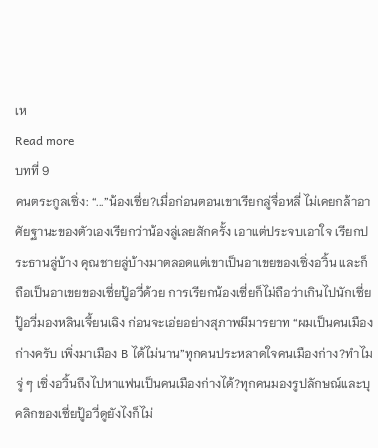เห
Read more
บทที่ 9
คนตระกูลเซิ่ง: “...”น้องเซี่ย?เมื่อก่อนตอนเขาเรียกลู่จื่อหลี่ ไม่เคยกล้าอาศัยฐานะของตัวเองเรียกว่าน้องลู่เลยสักครั้ง เอาแต่ประจบเอาใจ เรียกประธานลู่บ้าง คุณชายลู่บ้างมาตลอดแต่เขาเป็นอาเขยของเซิ่งอวิ้น และก็ถือเป็นอาเขยของเซี่ยปู้อวี่ด้วย การเรียกน้องเซี่ยก็ไม่ถือว่าเกินไปนักเซี่ยปู้อวี่มองหลินเจี้ยนเฉิง ก่อนจะเอ่ยอย่างสุภาพมีมารยาท “ผมเป็นคนเมืองก่างครับ เพิ่งมาเมือง B ได้ไม่นาน”ทุกคนประหลาดใจคนเมืองก่าง?ทำไมจู่ ๆ เซิ่งอวิ้นถึงไปหาแฟนเป็นคนเมืองก่างได้?ทุกคนมองรูปลักษณ์และบุคลิกของเซี่ยปู้อวี่ดูยังไงก็ไม่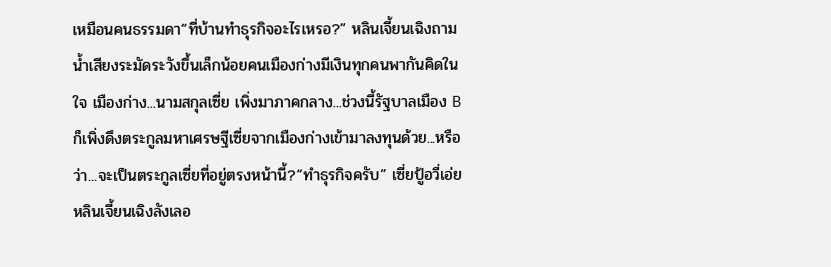เหมือนคนธรรมดา“ที่บ้านทำธุรกิจอะไรเหรอ?” หลินเจี้ยนเฉิงถาม น้ำเสียงระมัดระวังขึ้นเล็กน้อยคนเมืองก่างมีเงินทุกคนพากันคิดในใจ เมืองก่าง...นามสกุลเซี่ย เพิ่งมาภาคกลาง...ช่วงนี้รัฐบาลเมือง B ก็เพิ่งดึงตระกูลมหาเศรษฐีเซี่ยจากเมืองก่างเข้ามาลงทุนด้วย...หรือว่า...จะเป็นตระกูลเซี่ยที่อยู่ตรงหน้านี้?“ทำธุรกิจครับ” เซี่ยปู้อวี่เอ่ยหลินเจี้ยนเฉิงลังเลอ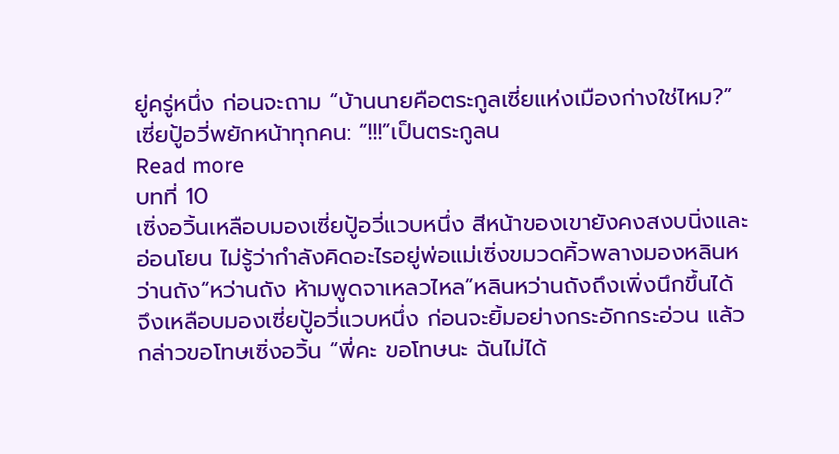ยู่ครู่หนึ่ง ก่อนจะถาม “บ้านนายคือตระกูลเซี่ยแห่งเมืองก่างใช่ไหม?”เซี่ยปู้อวี่พยักหน้าทุกคน: “!!!”เป็นตระกูลน
Read more
บทที่ 10
เซิ่งอวิ้นเหลือบมองเซี่ยปู้อวี่แวบหนึ่ง สีหน้าของเขายังคงสงบนิ่งและอ่อนโยน ไม่รู้ว่ากำลังคิดอะไรอยู่พ่อแม่เซิ่งขมวดคิ้วพลางมองหลินหว่านถัง“หว่านถัง ห้ามพูดจาเหลวไหล”หลินหว่านถังถึงเพิ่งนึกขึ้นได้ จึงเหลือบมองเซี่ยปู้อวี่แวบหนึ่ง ก่อนจะยิ้มอย่างกระอักกระอ่วน แล้วกล่าวขอโทษเซิ่งอวิ้น “พี่คะ ขอโทษนะ ฉันไม่ได้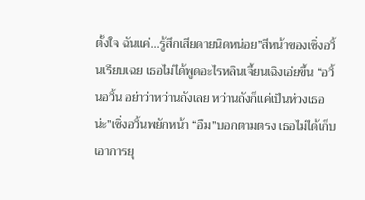ตั้งใจ ฉันแค่...รู้สึกเสียดายนิดหน่อย”สีหน้าของเซิ่งอวิ้นเรียบเฉย เธอไม่ได้พูดอะไรหลินเจี้ยนเฉิงเอ่ยขึ้น “อวิ้นอวิ้น อย่าว่าหว่านถังเลย หว่านถังก็แค่เป็นห่วงเธอน่ะ”เซิ่งอวิ้นพยักหน้า “อืม”บอกตามตรง เธอไม่ได้เก็บเอาการยุ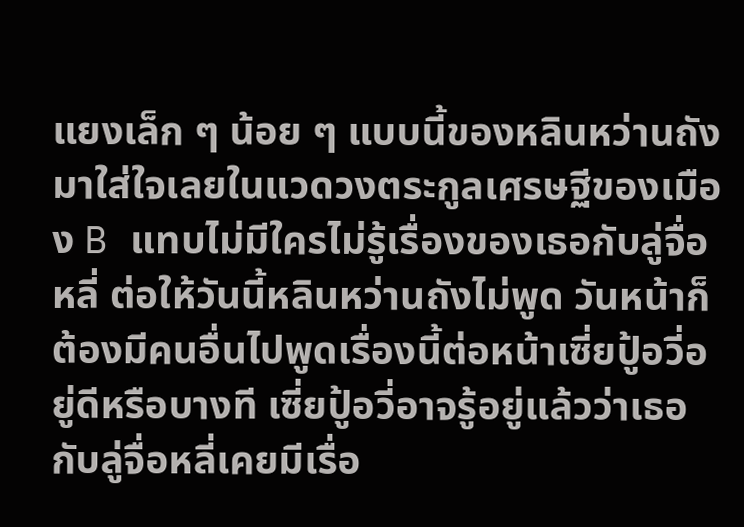แยงเล็ก ๆ น้อย ๆ แบบนี้ของหลินหว่านถังมาใส่ใจเลยในแวดวงตระกูลเศรษฐีของเมือง B แทบไม่มีใครไม่รู้เรื่องของเธอกับลู่จื่อหลี่ ต่อให้วันนี้หลินหว่านถังไม่พูด วันหน้าก็ต้องมีคนอื่นไปพูดเรื่องนี้ต่อหน้าเซี่ยปู้อวี่อยู่ดีหรือบางที เซี่ยปู้อวี่อาจรู้อยู่แล้วว่าเธอกับลู่จื่อหลี่เคยมีเรื่อ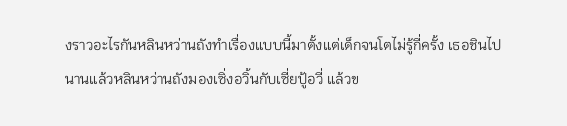งราวอะไรกันหลินหว่านถังทำเรื่องแบบนี้มาตั้งแต่เด็กจนโตไม่รู้กี่ครั้ง เธอชินไปนานแล้วหลินหว่านถังมองเซิ่งอวิ้นกับเซี่ยปู้อวี่ แล้วข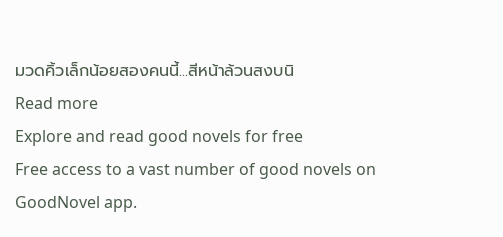มวดคิ้วเล็กน้อยสองคนนี้...สีหน้าล้วนสงบนิ
Read more
Explore and read good novels for free
Free access to a vast number of good novels on GoodNovel app.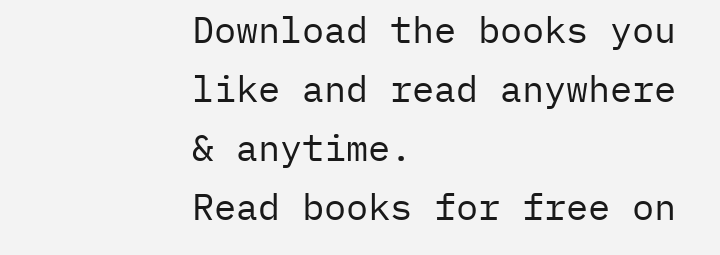Download the books you like and read anywhere & anytime.
Read books for free on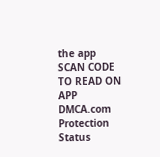the app
SCAN CODE TO READ ON APP
DMCA.com Protection Status